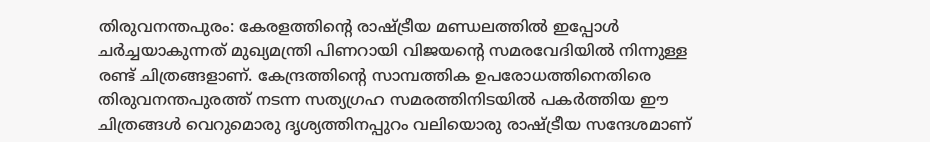തിരുവനന്തപുരം: കേരളത്തിന്റെ രാഷ്ട്രീയ മണ്ഡലത്തിൽ ഇപ്പോൾ ചർച്ചയാകുന്നത് മുഖ്യമന്ത്രി പിണറായി വിജയന്റെ സമരവേദിയിൽ നിന്നുള്ള രണ്ട് ചിത്രങ്ങളാണ്. കേന്ദ്രത്തിന്റെ സാമ്പത്തിക ഉപരോധത്തിനെതിരെ തിരുവനന്തപുരത്ത് നടന്ന സത്യഗ്രഹ സമരത്തിനിടയിൽ പകർത്തിയ ഈ ചിത്രങ്ങൾ വെറുമൊരു ദൃശ്യത്തിനപ്പുറം വലിയൊരു രാഷ്ട്രീയ സന്ദേശമാണ്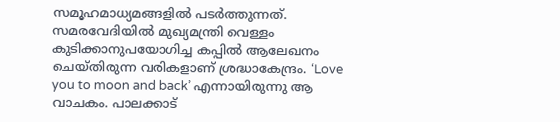സമൂഹമാധ്യമങ്ങളിൽ പടർത്തുന്നത്.
സമരവേദിയിൽ മുഖ്യമന്ത്രി വെള്ളം കുടിക്കാനുപയോഗിച്ച കപ്പിൽ ആലേഖനം ചെയ്തിരുന്ന വരികളാണ് ശ്രദ്ധാകേന്ദ്രം. ‘Love you to moon and back’ എന്നായിരുന്നു ആ വാചകം. പാലക്കാട്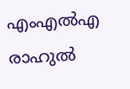എംഎൽഎ രാഹുൽ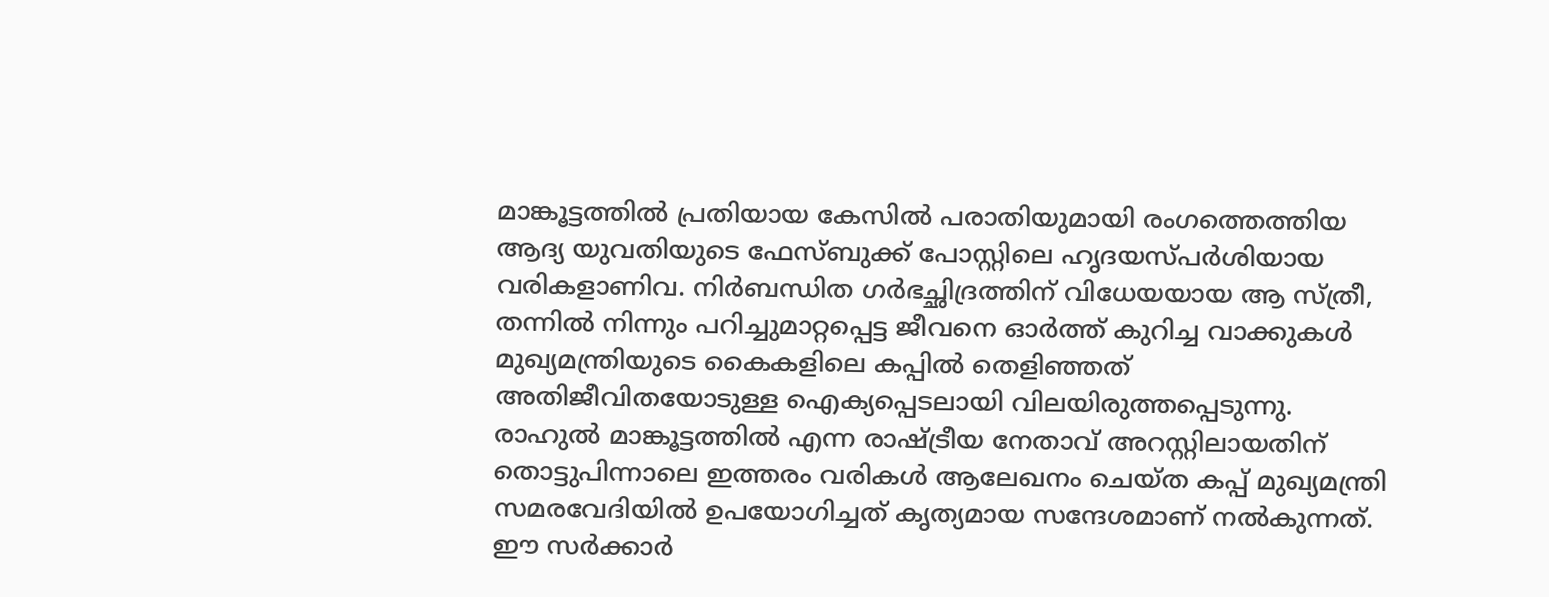മാങ്കൂട്ടത്തിൽ പ്രതിയായ കേസിൽ പരാതിയുമായി രംഗത്തെത്തിയ ആദ്യ യുവതിയുടെ ഫേസ്ബുക്ക് പോസ്റ്റിലെ ഹൃദയസ്പർശിയായ വരികളാണിവ. നിർബന്ധിത ഗർഭച്ഛിദ്രത്തിന് വിധേയയായ ആ സ്ത്രീ, തന്നിൽ നിന്നും പറിച്ചുമാറ്റപ്പെട്ട ജീവനെ ഓർത്ത് കുറിച്ച വാക്കുകൾ മുഖ്യമന്ത്രിയുടെ കൈകളിലെ കപ്പിൽ തെളിഞ്ഞത് അതിജീവിതയോടുള്ള ഐക്യപ്പെടലായി വിലയിരുത്തപ്പെടുന്നു.
രാഹുൽ മാങ്കൂട്ടത്തിൽ എന്ന രാഷ്ട്രീയ നേതാവ് അറസ്റ്റിലായതിന് തൊട്ടുപിന്നാലെ ഇത്തരം വരികൾ ആലേഖനം ചെയ്ത കപ്പ് മുഖ്യമന്ത്രി സമരവേദിയിൽ ഉപയോഗിച്ചത് കൃത്യമായ സന്ദേശമാണ് നൽകുന്നത്. ഈ സർക്കാർ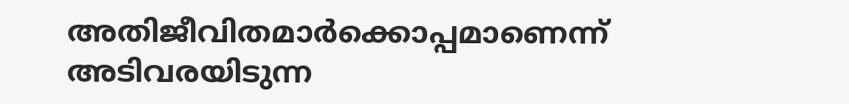അതിജീവിതമാർക്കൊപ്പമാണെന്ന് അടിവരയിടുന്ന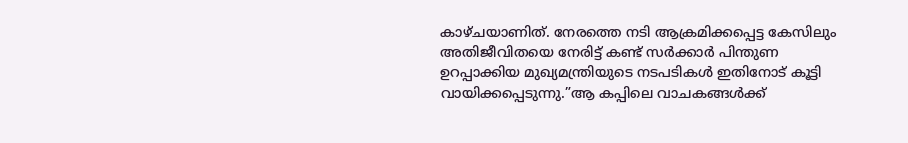കാഴ്ചയാണിത്. നേരത്തെ നടി ആക്രമിക്കപ്പെട്ട കേസിലും അതിജീവിതയെ നേരിട്ട് കണ്ട് സർക്കാർ പിന്തുണ ഉറപ്പാക്കിയ മുഖ്യമന്ത്രിയുടെ നടപടികൾ ഇതിനോട് കൂട്ടി വായിക്കപ്പെടുന്നു.”ആ കപ്പിലെ വാചകങ്ങൾക്ക്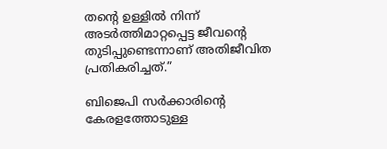തന്റെ ഉള്ളിൽ നിന്ന് അടർത്തിമാറ്റപ്പെട്ട ജീവന്റെ തുടിപ്പുണ്ടെന്നാണ് അതിജീവിത പ്രതികരിച്ചത്.”

ബിജെപി സർക്കാരിന്റെ കേരളത്തോടുള്ള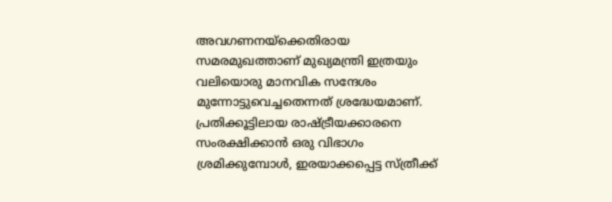അവഗണനയ്ക്കെതിരായ സമരമുഖത്താണ് മുഖ്യമന്ത്രി ഇത്രയും വലിയൊരു മാനവിക സന്ദേശം മുന്നോട്ടുവെച്ചതെന്നത് ശ്രദ്ധേയമാണ്. പ്രതിക്കൂട്ടിലായ രാഷ്ട്രീയക്കാരനെ സംരക്ഷിക്കാൻ ഒരു വിഭാഗം ശ്രമിക്കുമ്പോൾ, ഇരയാക്കപ്പെട്ട സ്ത്രീക്ക്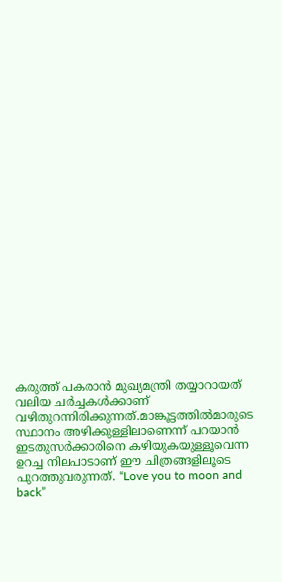കരുത്ത് പകരാൻ മുഖ്യമന്ത്രി തയ്യാറായത് വലിയ ചർച്ചകൾക്കാണ് വഴിതുറന്നിരിക്കുന്നത്.മാങ്കൂട്ടത്തിൽമാരുടെ സ്ഥാനം അഴിക്കുള്ളിലാണെന്ന് പറയാൻ ഇടതുസർക്കാരിനെ കഴിയുകയുള്ളൂവെന്ന ഉറച്ച നിലപാടാണ് ഈ ചിത്രങ്ങളിലൂടെ പുറത്തുവരുന്നത്. “Love you to moon and back”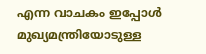എന്ന വാചകം ഇപ്പോൾ മുഖ്യമന്ത്രിയോടുള്ള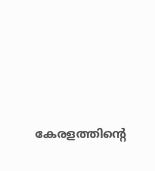കേരളത്തിന്റെ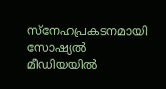സ്നേഹപ്രകടനമായി സോഷ്യൽ മീഡിയയിൽ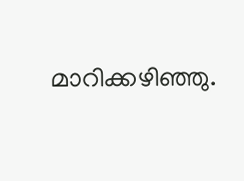മാറിക്കഴിഞ്ഞു.